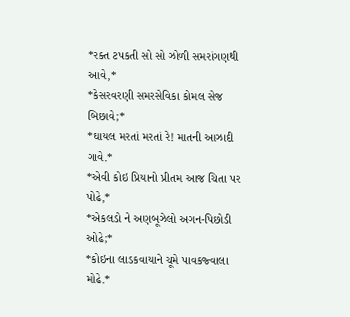*રક્ત ટપકતી સો સો ઝોળી સમરાંગણથી આવે,*
*કેસરવરણી સમરસેવિકા કોમલ સેજ બિછાવે;*
*ઘાયલ મરતાં મરતાં રે! માતની આઝાદી ગાવે.*
*એવી કોઇ પ્રિયાનો પ્રીતમ આજ ચિતા પર પોઢે,*
*એકલડો ને અણબૂઝેલો અગન-પિછોડી ઓઢે;*
*કોઇના લાડકવાયાને ચૂમે પાવકજ્વાલા મોઢે.*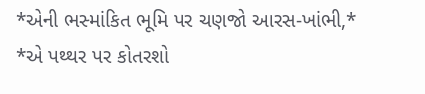*એની ભસ્માંકિત ભૂમિ પર ચણજો આરસ-ખાંભી,*
*એ પથ્થર પર કોતરશો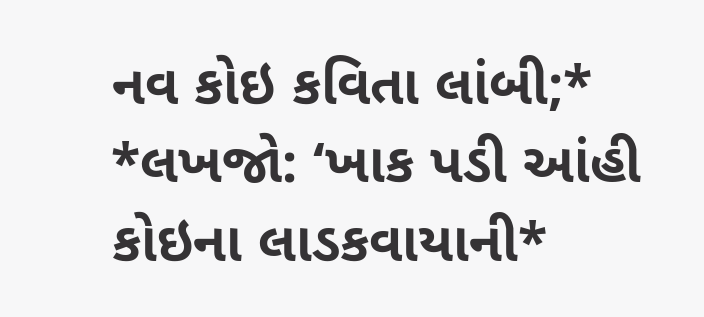નવ કોઇ કવિતા લાંબી;*
*લખજો: ‘ખાક પડી આંહી કોઇના લાડકવાયાની*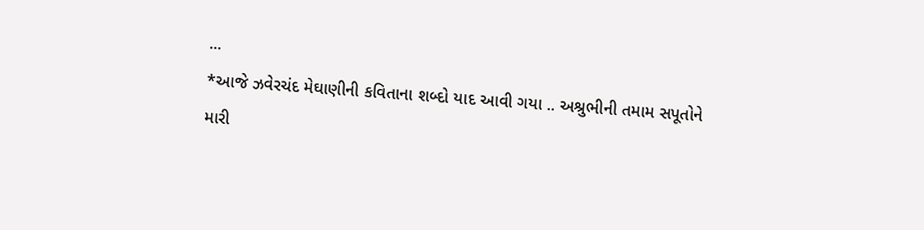...
*આજે ઝવેરચંદ મેઘાણીની કવિતાના શબ્દો યાદ આવી ગયા .. અશ્રુભીની તમામ સપૂતોને મારી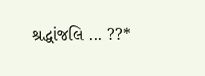શ્રદ્ધાંજલિ ... ??*